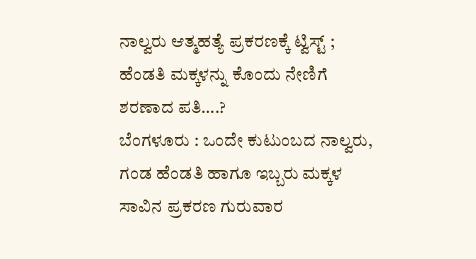ನಾಲ್ವರು ಆತ್ಮಹತ್ಯೆ ಪ್ರಕರಣಕ್ಕೆ ಟ್ವಿಸ್ಟ್ ; ಹೆಂಡತಿ ಮಕ್ಕಳನ್ನು ಕೊಂದು ನೇಣಿಗೆ ಶರಣಾದ ಪತಿ….?
ಬೆಂಗಳೂರು : ಒಂದೇ ಕುಟುಂಬದ ನಾಲ್ವರು, ಗಂಡ ಹೆಂಡತಿ ಹಾಗೂ ಇಬ್ಬರು ಮಕ್ಕಳ ಸಾವಿನ ಪ್ರಕರಣ ಗುರುವಾರ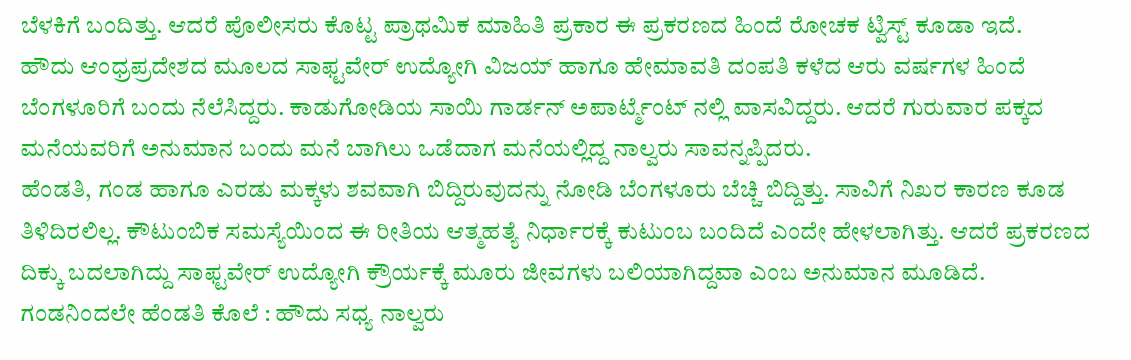ಬೆಳಕಿಗೆ ಬಂದಿತ್ತು. ಆದರೆ ಪೊಲೀಸರು ಕೊಟ್ಟ ಪ್ರಾಥಮಿಕ ಮಾಹಿತಿ ಪ್ರಕಾರ ಈ ಪ್ರಕರಣದ ಹಿಂದೆ ರೋಚಕ ಟ್ವಿಸ್ಟ್ ಕೂಡಾ ಇದೆ.
ಹೌದು ಆಂಧ್ರಪ್ರದೇಶದ ಮೂಲದ ಸಾಫ್ಟವೇರ್ ಉದ್ಯೋಗಿ ವಿಜಯ್ ಹಾಗೂ ಹೇಮಾವತಿ ದಂಪತಿ ಕಳೆದ ಆರು ವರ್ಷಗಳ ಹಿಂದೆ ಬೆಂಗಳೂರಿಗೆ ಬಂದು ನೆಲೆಸಿದ್ದರು. ಕಾಡುಗೋಡಿಯ ಸಾಯಿ ಗಾರ್ಡನ್ ಅಪಾರ್ಟ್ಮೆಂಟ್ ನಲ್ಲಿ ವಾಸವಿದ್ದರು. ಆದರೆ ಗುರುವಾರ ಪಕ್ಕದ ಮನೆಯವರಿಗೆ ಅನುಮಾನ ಬಂದು ಮನೆ ಬಾಗಿಲು ಒಡೆದಾಗ ಮನೆಯಲ್ಲಿದ್ದ ನಾಲ್ವರು ಸಾವನ್ನಪ್ಪಿದರು.
ಹೆಂಡತಿ, ಗಂಡ ಹಾಗೂ ಎರಡು ಮಕ್ಕಳು ಶವವಾಗಿ ಬಿದ್ದಿರುವುದನ್ನು ನೋಡಿ ಬೆಂಗಳೂರು ಬೆಚ್ಚಿ ಬಿದ್ದಿತ್ತು. ಸಾವಿಗೆ ನಿಖರ ಕಾರಣ ಕೂಡ ತಿಳಿದಿರಲಿಲ್ಲ. ಕೌಟುಂಬಿಕ ಸಮಸ್ಯೆಯಿಂದ ಈ ರೀತಿಯ ಆತ್ಮಹತ್ಯೆ ನಿರ್ಧಾರಕ್ಕೆ ಕುಟುಂಬ ಬಂದಿದೆ ಎಂದೇ ಹೇಳಲಾಗಿತ್ತು. ಆದರೆ ಪ್ರಕರಣದ ದಿಕ್ಕು ಬದಲಾಗಿದ್ದು ಸಾಫ್ಟವೇರ್ ಉದ್ಯೋಗಿ ಕ್ರೌರ್ಯಕ್ಕೆ ಮೂರು ಜೀವಗಳು ಬಲಿಯಾಗಿದ್ದವಾ ಎಂಬ ಅನುಮಾನ ಮೂಡಿದೆ.
ಗಂಡನಿಂದಲೇ ಹೆಂಡತಿ ಕೊಲೆ : ಹೌದು ಸಧ್ಯ ನಾಲ್ವರು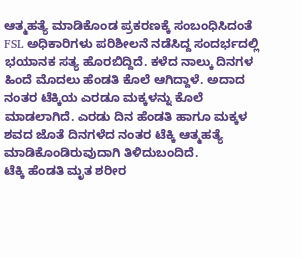ಆತ್ಮಹತ್ಯೆ ಮಾಡಿಕೊಂಡ ಪ್ರಕರಣಕ್ಕೆ ಸಂಬಂಧಿಸಿದಂತೆ FSL ಅಧಿಕಾರಿಗಳು ಪರಿಶೀಲನೆ ನಡೆಸಿದ್ದ ಸಂದರ್ಭದಲ್ಲಿ ಭಯಾನಕ ಸತ್ಯ ಹೊರಬಿದ್ದಿದೆ. ಕಳೆದ ನಾಲ್ಕು ದಿನಗಳ ಹಿಂದೆ ಮೊದಲು ಹೆಂಡತಿ ಕೊಲೆ ಆಗಿದ್ದಾಳೆ. ಅದಾದ ನಂತರ ಟೆಕ್ಕಿಯ ಎರಡೂ ಮಕ್ಕಳನ್ನು ಕೊಲೆ ಮಾಡಲಾಗಿದೆ. ಎರಡು ದಿನ ಹೆಂಡತಿ ಹಾಗೂ ಮಕ್ಕಳ ಶವದ ಜೊತೆ ದಿನಗಳೆದ ನಂತರ ಟೆಕ್ಕಿ ಆತ್ಮಹತ್ಯೆ ಮಾಡಿಕೊಂಡಿರುವುದಾಗಿ ತಿಳಿದುಬಂದಿದೆ.
ಟೆಕ್ಕಿ ಹೆಂಡತಿ ಮೃತ ಶರೀರ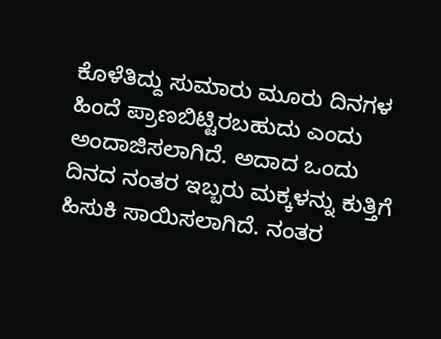ಕೊಳೆತಿದ್ದು ಸುಮಾರು ಮೂರು ದಿನಗಳ ಹಿಂದೆ ಪ್ರಾಣಬಿಟ್ಟಿರಬಹುದು ಎಂದು ಅಂದಾಜಿಸಲಾಗಿದೆ. ಅದಾದ ಒಂದು ದಿನದ ನಂತರ ಇಬ್ಬರು ಮಕ್ಕಳನ್ನು ಕುತ್ತಿಗೆ ಹಿಸುಕಿ ಸಾಯಿಸಲಾಗಿದೆ. ನಂತರ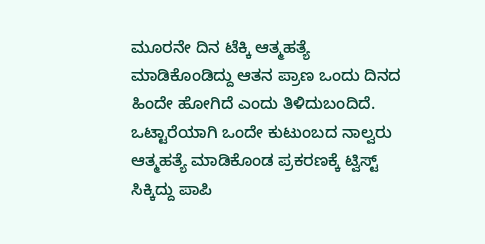ಮೂರನೇ ದಿನ ಟೆಕ್ಕಿ ಆತ್ಮಹತ್ಯೆ ಮಾಡಿಕೊಂಡಿದ್ದು ಆತನ ಪ್ರಾಣ ಒಂದು ದಿನದ ಹಿಂದೇ ಹೋಗಿದೆ ಎಂದು ತಿಳಿದುಬಂದಿದೆ.
ಒಟ್ಟಾರೆಯಾಗಿ ಒಂದೇ ಕುಟುಂಬದ ನಾಲ್ವರು ಆತ್ಮಹತ್ಯೆ ಮಾಡಿಕೊಂಡ ಪ್ರಕರಣಕ್ಕೆ ಟ್ವಿಸ್ಟ್ ಸಿಕ್ಕಿದ್ದು ಪಾಪಿ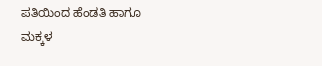ಪತಿಯಿಂದ ಹೆಂಡತಿ ಹಾಗೂ ಮಕ್ಕಳ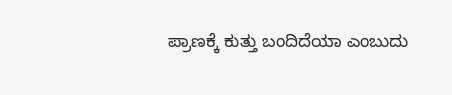ಪ್ರಾಣಕ್ಕೆ ಕುತ್ತು ಬಂದಿದೆಯಾ ಎಂಬುದು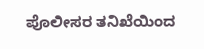ಪೊಲೀಸರ ತನಿಖೆಯಿಂದ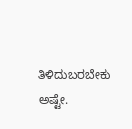ತಿಳಿದುಬರಬೇಕು ಅಷ್ಟೇ.